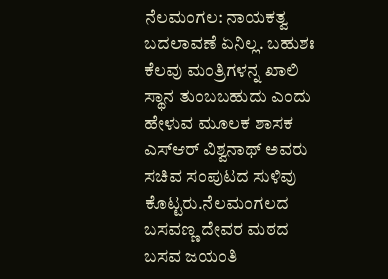ನೆಲಮಂಗಲ: ನಾಯಕತ್ವ ಬದಲಾವಣೆ ಏನಿಲ್ಲ. ಬಹುಶಃ ಕೆಲವು ಮಂತ್ರಿಗಳನ್ನ ಖಾಲಿ ಸ್ಥಾನ ತುಂಬಬಹುದು ಎಂದು ಹೇಳುವ ಮೂಲಕ ಶಾಸಕ ಎಸ್‍ಆರ್ ವಿಶ್ವನಾಥ್ ಅವರು ಸಚಿವ ಸಂಪುಟದ ಸುಳಿವು ಕೊಟ್ಟರು.ನೆಲಮಂಗಲದ ಬಸವಣ್ಣ ದೇವರ ಮಠದ ಬಸವ ಜಯಂತಿ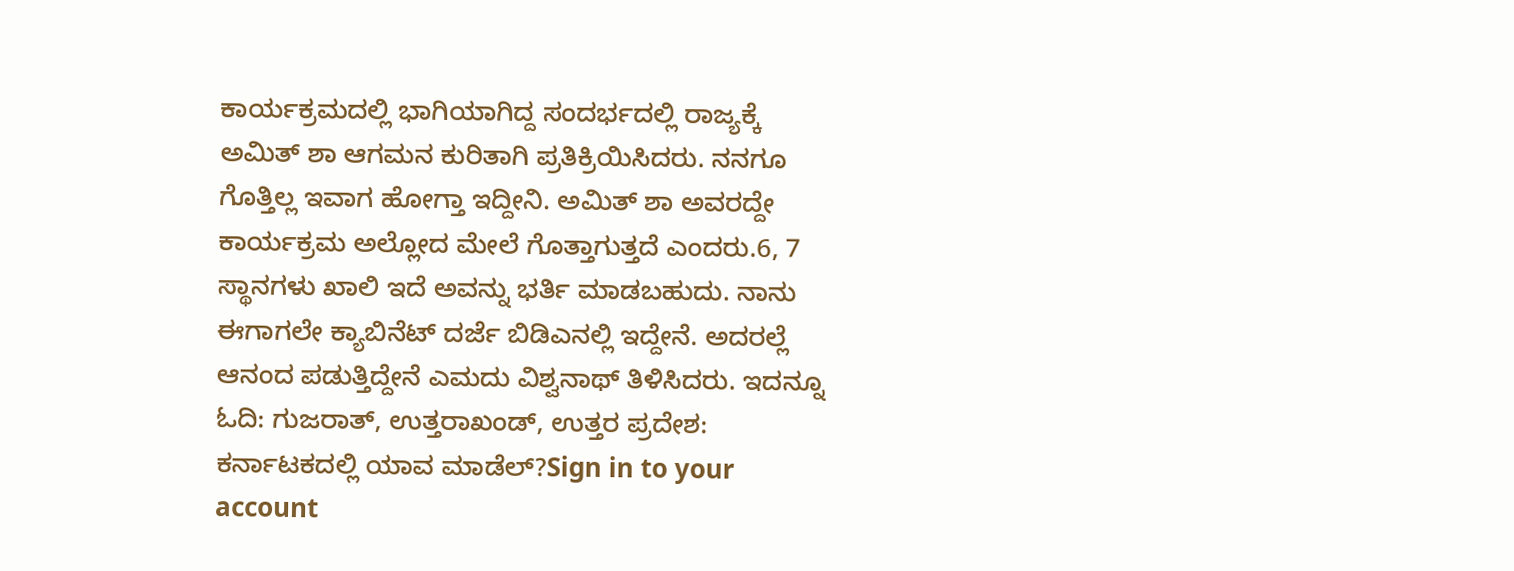ಕಾರ್ಯಕ್ರಮದಲ್ಲಿ ಭಾಗಿಯಾಗಿದ್ದ ಸಂದರ್ಭದಲ್ಲಿ ರಾಜ್ಯಕ್ಕೆ ಅಮಿತ್ ಶಾ ಆಗಮನ ಕುರಿತಾಗಿ ಪ್ರತಿಕ್ರಿಯಿಸಿದರು. ನನಗೂ ಗೊತ್ತಿಲ್ಲ ಇವಾಗ ಹೋಗ್ತಾ ಇದ್ದೀನಿ. ಅಮಿತ್ ಶಾ ಅವರದ್ದೇ ಕಾರ್ಯಕ್ರಮ ಅಲ್ಲೋದ ಮೇಲೆ ಗೊತ್ತಾಗುತ್ತದೆ ಎಂದರು.6, 7 ಸ್ಥಾನಗಳು ಖಾಲಿ ಇದೆ ಅವನ್ನು ಭರ್ತಿ ಮಾಡಬಹುದು. ನಾನು ಈಗಾಗಲೇ ಕ್ಯಾಬಿನೆಟ್ ದರ್ಜೆ ಬಿಡಿಎನಲ್ಲಿ ಇದ್ದೇನೆ. ಅದರಲ್ಲೆ ಆನಂದ ಪಡುತ್ತಿದ್ದೇನೆ ಎಮದು ವಿಶ್ವನಾಥ್ ತಿಳಿಸಿದರು. ಇದನ್ನೂ ಓದಿ: ಗುಜರಾತ್‌, ಉತ್ತರಾಖಂಡ್‌, ಉತ್ತರ ಪ್ರದೇಶ: ಕರ್ನಾಟಕದಲ್ಲಿ ಯಾವ ಮಾಡೆಲ್‌?Sign in to your account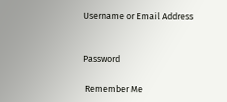Username or Email Address


Password

 Remember Me